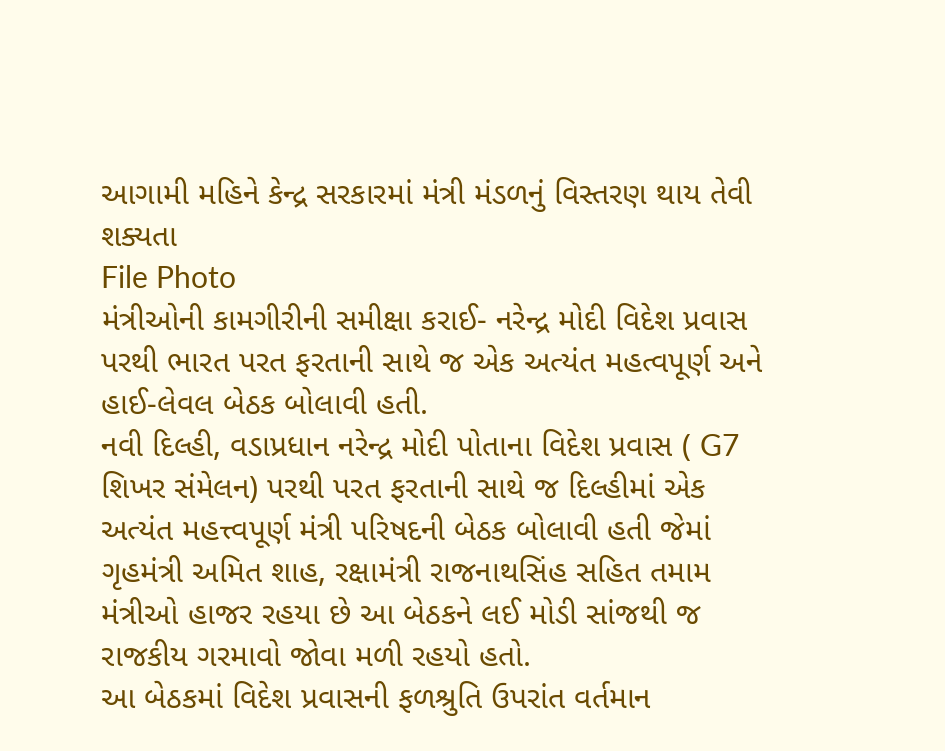આગામી મહિને કેન્દ્ર સરકારમાં મંત્રી મંડળનું વિસ્તરણ થાય તેવી શક્યતા
File Photo
મંત્રીઓની કામગીરીની સમીક્ષા કરાઈ- નરેન્દ્ર મોદી વિદેશ પ્રવાસ પરથી ભારત પરત ફરતાની સાથે જ એક અત્યંત મહત્વપૂર્ણ અને હાઈ-લેવલ બેઠક બોલાવી હતી.
નવી દિલ્હી, વડાપ્રધાન નરેન્દ્ર મોદી પોતાના વિદેશ પ્રવાસ ( G7 શિખર સંમેલન) પરથી પરત ફરતાની સાથે જ દિલ્હીમાં એક અત્યંત મહત્ત્વપૂર્ણ મંત્રી પરિષદની બેઠક બોલાવી હતી જેમાં ગૃહમંત્રી અમિત શાહ, રક્ષામંત્રી રાજનાથસિંહ સહિત તમામ મંત્રીઓ હાજર રહયા છે આ બેઠકને લઈ મોડી સાંજથી જ રાજકીય ગરમાવો જોવા મળી રહયો હતો.
આ બેઠકમાં વિદેશ પ્રવાસની ફળશ્રુતિ ઉપરાંત વર્તમાન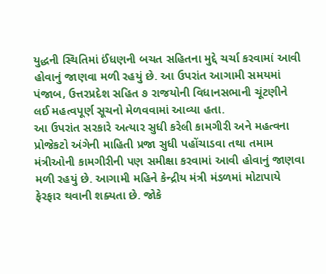યુદ્ધની સ્થિતિમાં ઈંધણની બચત સહિતના મુદ્દે ચર્ચા કરવામાં આવી હોવાનું જાણવા મળી રહયું છે. આ ઉપરાંત આગામી સમયમાં પંજાબ, ઉત્તરપ્રદેશ સહિત ૭ રાજયોની વિધાનસભાની ચૂંટણીને લઈ મહત્વપૂર્ણ સૂચનો મેળવવામાં આવ્યા હતા.
આ ઉપરાંત સરકારે અત્યાર સુધી કરેલી કામગીરી અને મહત્વના પ્રોજેકટો અંગેની માહિતી પ્રજા સુધી પહોંચાડવા તથા તમામ મંત્રીઓની કામગીરીની પણ સમીક્ષા કરવામાં આવી હોવાનું જાણવા મળી રહયું છે. આગામી મહિને કેન્દ્રીય મંત્રી મંડળમાં મોટાપાયે ફેરફાર થવાની શક્યતા છે. જોકે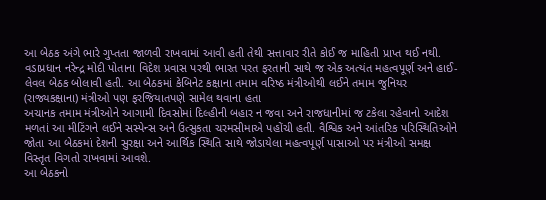આ બેઠક અંગે ભારે ગુપ્તતા જાળવી રાખવામાં આવી હતી તેથી સત્તાવાર રીતે કોઈ જ માહિતી પ્રાપ્ત થઈ નથી.
વડાપ્રધાન નરેન્દ્ર મોદી પોતાના વિદેશ પ્રવાસ પરથી ભારત પરત ફરતાની સાથે જ એક અત્યંત મહત્વપૂર્ણ અને હાઈ-લેવલ બેઠક બોલાવી હતી. આ બેઠકમાં કેબિનેટ કક્ષાના તમામ વરિષ્ઠ મંત્રીઓથી લઈને તમામ જુનિયર (રાજ્યકક્ષાના) મંત્રીઓ પણ ફરજિયાતપણે સામેલ થવાના હતા
અચાનક તમામ મંત્રીઓને આગામી દિવસોમાં દિલ્હીની બહાર ન જવા અને રાજધાનીમાં જ ટકેલા રહેવાનો આદેશ મળતાં આ મીટિંગને લઈને સસ્પેન્સ અને ઉત્સુકતા ચરમસીમાએ પહોંચી હતી. વૈશ્વિક અને આંતરિક પરિસ્થિતિઓને જોતા આ બેઠકમાં દેશની સુરક્ષા અને આર્થિક સ્થિતિ સાથે જોડાયેલા મહત્વપૂર્ણ પાસાઓ પર મંત્રીઓ સમક્ષ વિસ્તૃત વિગતો રાખવામાં આવશે.
આ બેઠકનો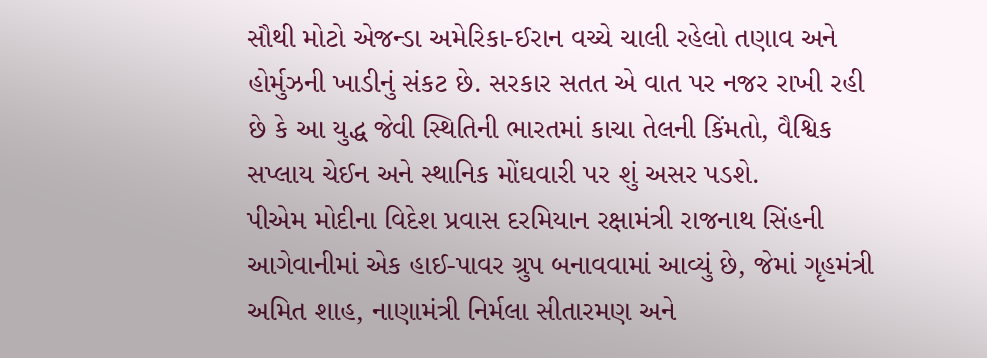સૌથી મોટો એજન્ડા અમેરિકા-ઈરાન વચ્ચે ચાલી રહેલો તણાવ અને હોર્મુઝની ખાડીનું સંકટ છે. સરકાર સતત એ વાત પર નજર રાખી રહી છે કે આ યુદ્ધ જેવી સ્થિતિની ભારતમાં કાચા તેલની કિંમતો, વૈશ્વિક સપ્લાય ચેઈન અને સ્થાનિક મોંઘવારી પર શું અસર પડશે.
પીએમ મોદીના વિદેશ પ્રવાસ દરમિયાન રક્ષામંત્રી રાજનાથ સિંહની આગેવાનીમાં એક હાઈ-પાવર ગ્રુપ બનાવવામાં આવ્યું છે, જેમાં ગૃહમંત્રી અમિત શાહ, નાણામંત્રી નિર્મલા સીતારમણ અને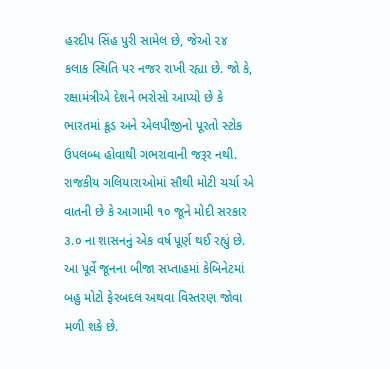હરદીપ સિંહ પુરી સામેલ છે, જેઓ ૨૪ કલાક સ્થિતિ પર નજર રાખી રહ્યા છે. જો કે, રક્ષામંત્રીએ દેશને ભરોસો આપ્યો છે કે ભારતમાં ક્રૂડ અને એલપીજીનો પૂરતો સ્ટોક ઉપલબ્ધ હોવાથી ગભરાવાની જરૂર નથી.
રાજકીય ગલિયારાઓમાં સૌથી મોટી ચર્ચા એ વાતની છે કે આગામી ૧૦ જૂને મોદી સરકાર ૩.૦ ના શાસનનું એક વર્ષ પૂર્ણ થઈ રહ્યું છે. આ પૂર્વે જૂનના બીજા સપ્તાહમાં કેબિનેટમાં બહુ મોટો ફેરબદલ અથવા વિસ્તરણ જોવા મળી શકે છે.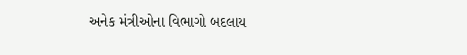અનેક મંત્રીઓના વિભાગો બદલાય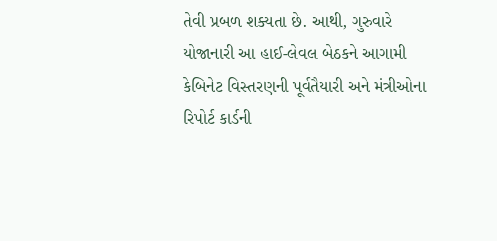તેવી પ્રબળ શક્યતા છે. આથી, ગુરુવારે યોજાનારી આ હાઈ-લેવલ બેઠકને આગામી કેબિનેટ વિસ્તરણની પૂર્વતૈયારી અને મંત્રીઓના રિપોર્ટ કાર્ડની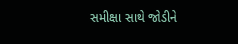સમીક્ષા સાથે જોડીને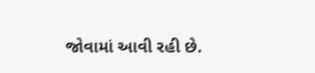જોવામાં આવી રહી છે.